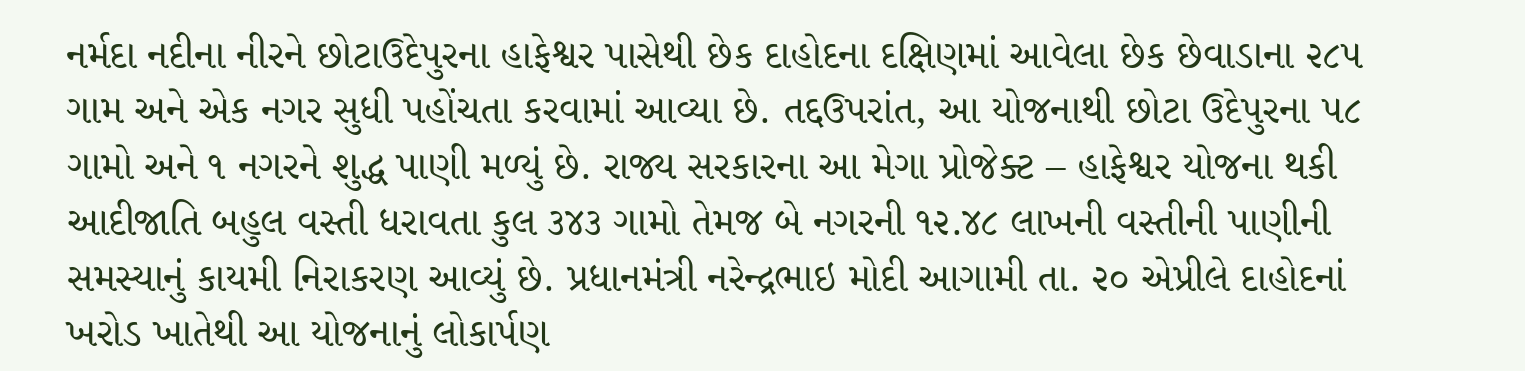નર્મદા નદીના નીરને છોટાઉદેપુરના હાફેશ્વર પાસેથી છેક દાહોદના દક્ષિણમાં આવેલા છેક છેવાડાના ૨૮૫ ગામ અને એક નગર સુધી પહોંચતા કરવામાં આવ્યા છે. તદ્દઉપરાંત, આ યોજનાથી છોટા ઉદેપુરના ૫૮ ગામો અને ૧ નગરને શુદ્ધ પાણી મળ્યું છે. રાજ્ય સરકારના આ મેગા પ્રોજેક્ટ – હાફેશ્વર યોજના થકી આદીજાતિ બહુલ વસ્તી ધરાવતા કુલ ૩૪૩ ગામો તેમજ બે નગરની ૧૨.૪૮ લાખની વસ્તીની પાણીની સમસ્યાનું કાયમી નિરાકરણ આવ્યું છે. પ્રધાનમંત્રી નરેન્દ્રભાઇ મોદી આગામી તા. ૨૦ એપ્રીલે દાહોદનાં ખરોડ ખાતેથી આ યોજનાનું લોકાર્પણ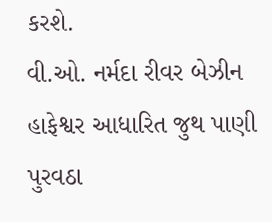કરશે.
વી.ઓ. નર્મદા રીવર બેઝીન હાફેશ્વર આધારિત જુથ પાણી પુરવઠા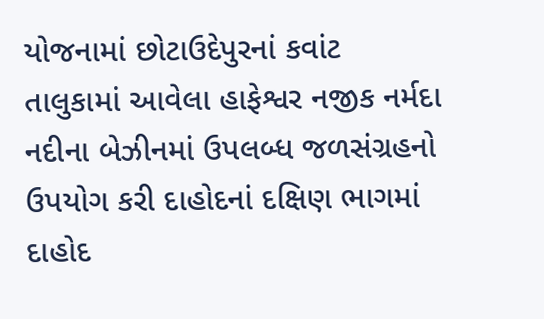યોજનામાં છોટાઉદેપુરનાં કવાંટ તાલુકામાં આવેલા હાફેશ્વર નજીક નર્મદા નદીના બેઝીનમાં ઉપલબ્ધ જળસંગ્રહનો ઉપયોગ કરી દાહોદનાં દક્ષિણ ભાગમાં દાહોદ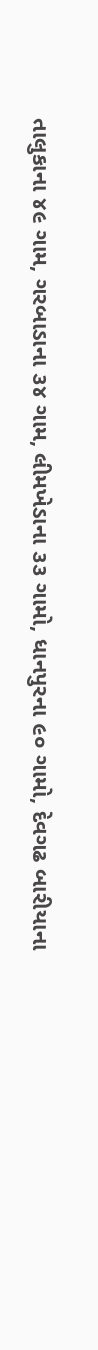તાલુકાના ૪૯ ગામ, ગરબાડાના ૩૪ ગામ, લીમખેડાના ૩૩ ગામો, ધાનપુરના ૯૦ ગામો, દેવગઢ બારીયાના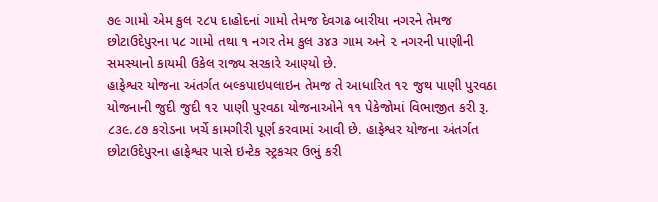૭૯ ગામો એમ કુલ ૨૮૫ દાહોદનાં ગામો તેમજ દેવગઢ બારીયા નગરને તેમજ છોટાઉદેપુરના ૫૮ ગામો તથા ૧ નગર તેમ કુલ ૩૪૩ ગામ અને ૨ નગરની પાણીની સમસ્યાનો કાયમી ઉકેલ રાજ્ય સરકારે આણ્યો છે.
હાફેશ્વર યોજના અંતર્ગત બલ્કપાઇપલાઇન તેમજ તે આધારિત ૧૨ જુથ પાણી પુરવઠા યોજનાની જુદી જુદી ૧૨ પાણી પુરવઠા યોજનાઓને ૧૧ પેકેજોમાં વિભાજીત કરી રૂ. ૮૩૯.૮૭ કરોડના ખર્ચે કામગીરી પૂર્ણ કરવામાં આવી છે. હાફેશ્વર યોજના અંતર્ગત છોટાઉદેપુરના હાફેશ્વર પાસે ઇન્ટેક સ્ટ્રકચર ઉભું કરી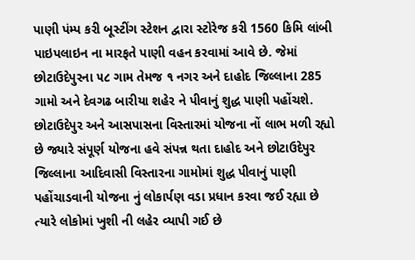પાણી પંમ્પ કરી બૂસ્ટીંગ સ્ટેશન દ્વારા સ્ટોરેજ કરી 1560 કિમિ લાંબી પાઇપલાઇન ના મારફતે પાણી વહન કરવામાં આવે છે. જેમાં છોટાઉદેપુરના ૫૮ ગામ તેમજ ૧ નગર અને દાહોદ જિલ્લાના 285 ગામો અને દેવગઢ બારીયા શહેર ને પીવાનું શુદ્ધ પાણી પહોંચશે. છોટાઉદેપુર અને આસપાસના વિસ્તારમાં યોજના નોં લાભ મળી રહ્યો છે જ્યારે સંપૂર્ણ યોજના હવે સંપન્ન થતા દાહોદ અને છોટાઉદેપુર જિલ્લાના આદિવાસી વિસ્તારના ગામોમાં શુદ્ધ પીવાનું પાણી પહોંચાડવાની યોજના નું લોકાર્પણ વડા પ્રધાન કરવા જઈ રહ્યા છે ત્યારે લોકોમાં ખુશી ની લહેર વ્યાપી ગઈ છે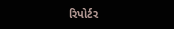રિપોર્ટર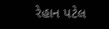રેહાન પટેલ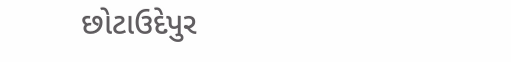છોટાઉદેપુર